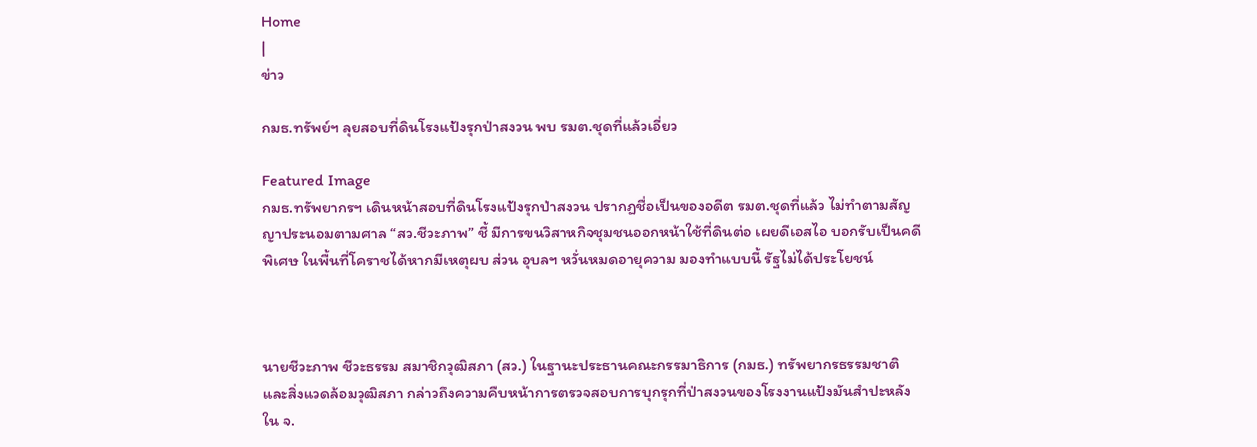Home
|
ข่าว

กมธ.ทรัพย์ฯ ลุยสอบที่ดินโรงแป้งรุกป่าสงวน พบ รมต.ชุดที่แล้วเอี่ยว

Featured Image
กมธ.ทรัพยากรฯ เดินหน้าสอบที่ดินโรงแป้งรุกป่าสงวน ปรากฏชื่อเป็นของอดีต รมต.ชุดที่แล้ว ไม่ทำตามสัญญาประนอมตามศาล “สว.ชีวะภาพ” ชี้ มีการขนวิสาหกิจชุมชนออกหน้าใช้ที่ดินต่อ เผยดีเอสไอ บอกรับเป็นคดีพิเศษ ในพื้นที่โคราชได้หากมีเหตุผบ ส่วน อุบลฯ หวั่นหมดอายุความ มองทำแบบนี้ รัฐไม่ได้ประโยชน์



นายชีวะภาพ ชีวะธรรม สมาชิกวุฒิสภา (สว.) ในฐานะประธานคณะกรรมาธิการ (กมธ.) ทรัพยากรธรรมชาติและสิ่งแวดล้อมวุฒิสภา กล่าวถึงความคืบหน้าการตรวจสอบการบุกรุกที่ป่าสงวนของโรงงานแป้งมันสำปะหลัง ใน จ.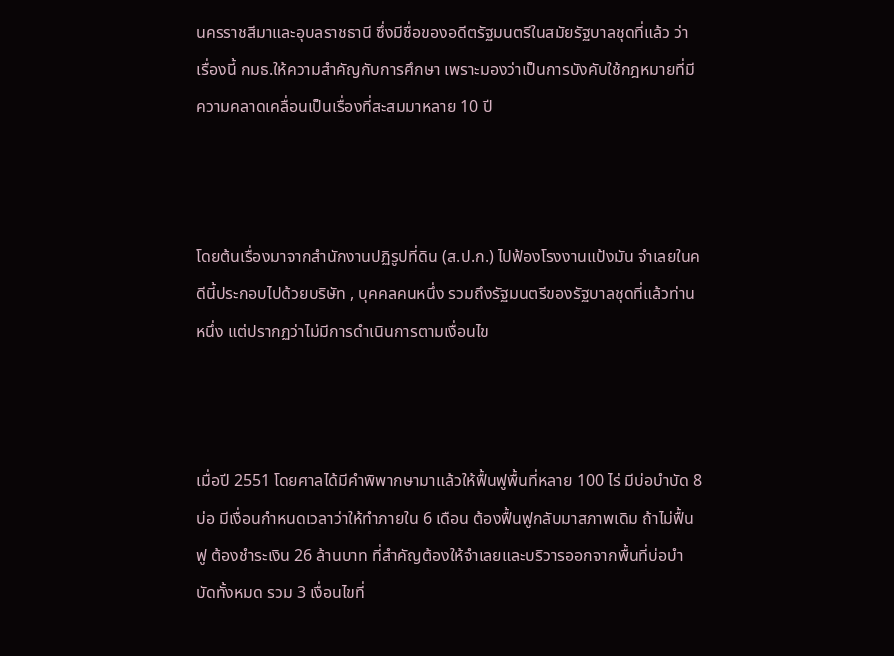นครราชสีมาและอุบลราชธานี ซึ่งมีชื่อของอดีตรัฐมนตรีในสมัยรัฐบาลชุดที่แล้ว ว่า เรื่องนี้ กมธ.ให้ความสำคัญกับการศึกษา เพราะมองว่าเป็นการบังคับใช้กฎหมายที่มีความคลาดเคลื่อนเป็นเรื่องที่สะสมมาหลาย 10 ปี



โดยต้นเรื่องมาจากสำนักงานปฏิรูปที่ดิน (ส.ป.ก.) ไปฟ้องโรงงานแป้งมัน จำเลยในคดีนี้ประกอบไปด้วยบริษัท , บุคคลคนหนึ่ง รวมถึงรัฐมนตรีของรัฐบาลชุดที่แล้วท่านหนึ่ง แต่ปรากฏว่าไม่มีการดำเนินการตามเงื่อนไข



เมื่อปี 2551 โดยศาลได้มีคำพิพากษามาแล้วให้ฟื้นฟูพื้นที่หลาย 100 ไร่ มีบ่อบำบัด 8 บ่อ มีเงื่อนกำหนดเวลาว่าให้ทำภายใน 6 เดือน ต้องฟื้นฟูกลับมาสภาพเดิม ถ้าไม่ฟื้นฟู ต้องชำระเงิน 26 ล้านบาท ที่สำคัญต้องให้จำเลยและบริวารออกจากพื้นที่บ่อบำบัดทั้งหมด รวม 3 เงื่อนไขที่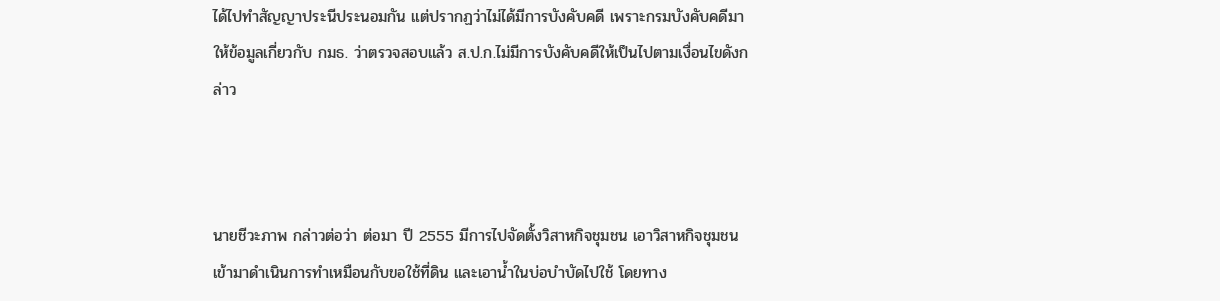ได้ไปทำสัญญาประนีประนอมกัน แต่ปรากฏว่าไม่ได้มีการบังคับคดี เพราะกรมบังคับคดีมาให้ข้อมูลเกี่ยวกับ กมธ. ว่าตรวจสอบแล้ว ส.ป.ก.ไม่มีการบังคับคดีให้เป็นไปตามเงื่อนไขดังกล่าว



นายชีวะภาพ กล่าวต่อว่า ต่อมา ปี 2555 มีการไปจัดตั้งวิสาหกิจชุมชน เอาวิสาหกิจชุมชนเข้ามาดำเนินการทำเหมือนกับขอใช้ที่ดิน และเอาน้ำในบ่อบำบัดไปใช้ โดยทาง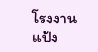โรงงานแป้ง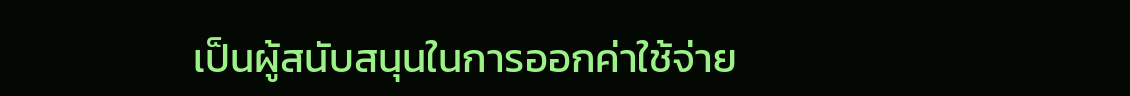เป็นผู้สนับสนุนในการออกค่าใช้จ่าย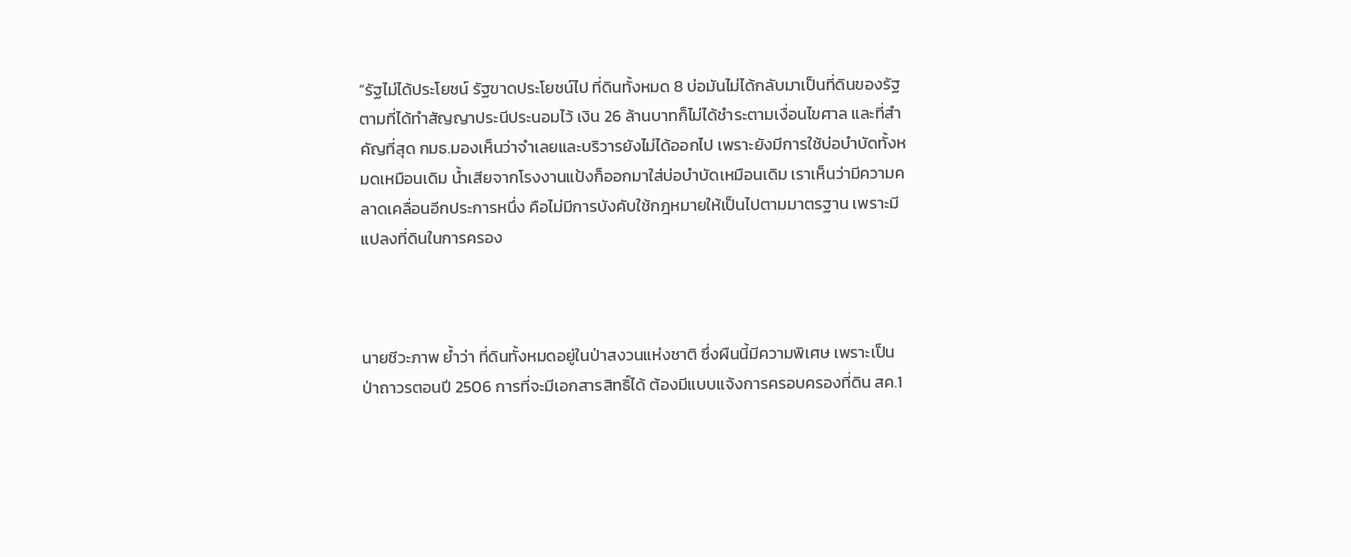“รัฐไม่ได้ประโยชน์ รัฐขาดประโยชน์ไป ที่ดินทั้งหมด 8 บ่อมันไม่ได้กลับมาเป็นที่ดินของรัฐตามที่ได้ทำสัญญาประนีประนอมไว้ เงิน 26 ล้านบาทก็ไม่ได้ชำระตามเงื่อนไขศาล และที่สำคัญที่สุด กมธ.มองเห็นว่าจำเลยและบริวารยังไม่ได้ออกไป เพราะยังมีการใช้บ่อบำบัดทั้งหมดเหมือนเดิม น้ำเสียจากโรงงานแป้งก็ออกมาใส่บ่อบำบัดเหมือนเดิม เราเห็นว่ามีความคลาดเคลื่อนอีกประการหนึ่ง คือไม่มีการบังคับใช้กฎหมายให้เป็นไปตามมาตรฐาน เพราะมีแปลงที่ดินในการครอง



นายชีวะภาพ ย้ำว่า ที่ดินทั้งหมดอยู่ในป่าสงวนแห่งชาติ ซึ่งผืนนี้มีความพิเศษ เพราะเป็นป่าถาวรตอนปี 2506 การที่จะมีเอกสารสิทธิ์ได้ ต้องมีแบบแจ้งการครอบครองที่ดิน สค.1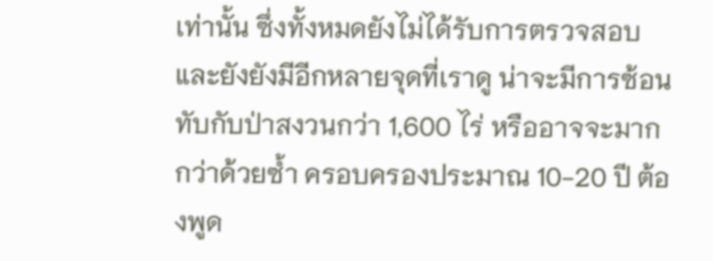เท่านั้น ซึ่งทั้งหมดยังไม่ได้รับการตรวจสอบและยังยังมีอีกหลายจุดที่เราดู น่าจะมีการซ้อนทับกับป่าสงวนกว่า 1,600 ไร่ หรืออาจจะมากกว่าด้วยซ้ำ ครอบครองประมาณ 10-20 ปี ต้องพูด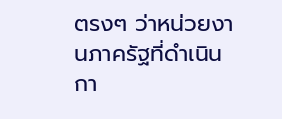ตรงๆ ว่าหน่วยงานภาครัฐที่ดำเนินกา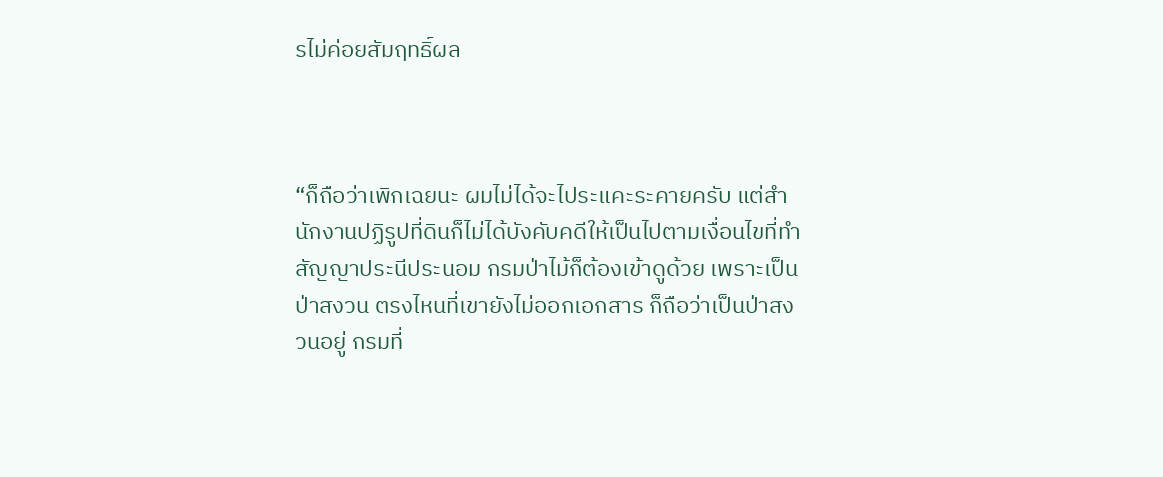รไม่ค่อยสัมฤทธิ์ผล



“ก็ถือว่าเพิกเฉยนะ ผมไม่ได้จะไประแคะระคายครับ แต่สำนักงานปฏิรูปที่ดินก็ไม่ได้บังคับคดีให้เป็นไปตามเงื่อนไขที่ทำสัญญาประนีประนอม กรมป่าไม้ก็ต้องเข้าดูด้วย เพราะเป็นป่าสงวน ตรงไหนที่เขายังไม่ออกเอกสาร ก็ถือว่าเป็นป่าสงวนอยู่ กรมที่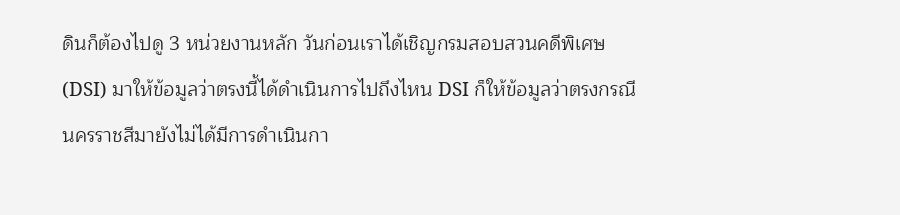ดินก็ต้องไปดู 3 หน่วยงานหลัก วันก่อนเราได้เชิญกรมสอบสวนคดีพิเศษ (DSI) มาให้ข้อมูลว่าตรงนี้ได้ดำเนินการไปถึงไหน DSI ก็ให้ข้อมูลว่าตรงกรณีนครราชสีมายังไม่ได้มีการดำเนินกา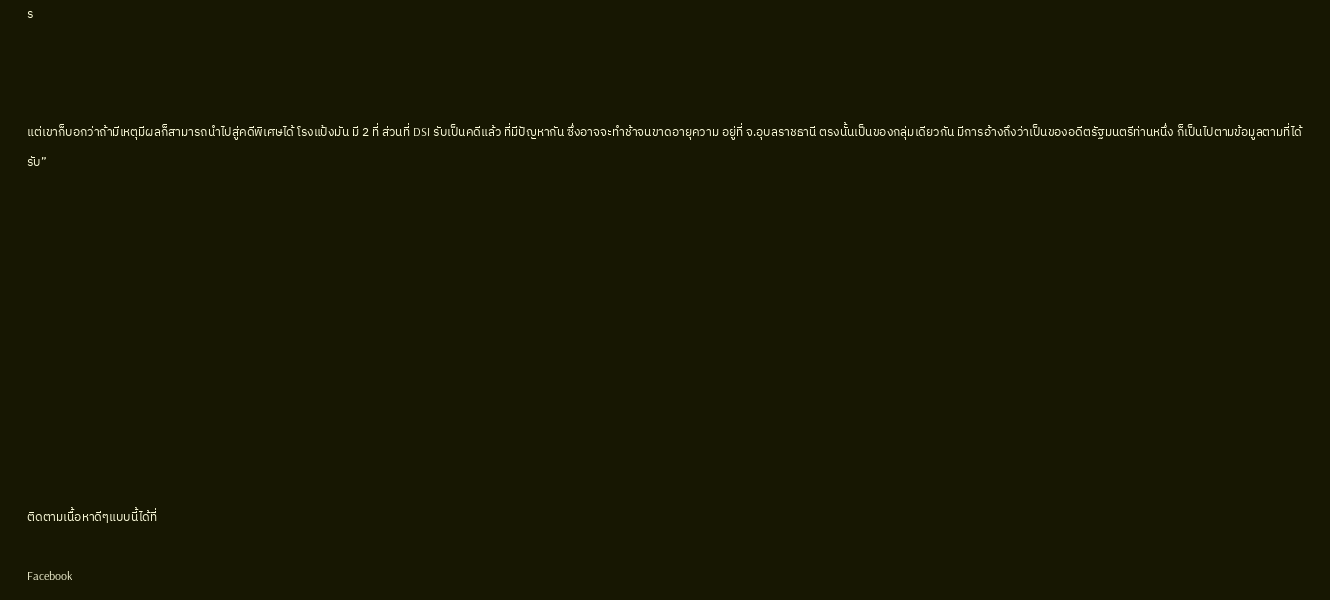ร



แต่เขาก็บอกว่าถ้ามีเหตุมีผลก็สามารถนำไปสู่คดีพิเศษได้ โรงแป้งมัน มี 2 ที่ ส่วนที่ DSI รับเป็นคดีแล้ว ที่มีปัญหากัน ซึ่งอาจจะทำช้าจนขาดอายุความ อยู่ที่ จ.อุบลราชธานี ตรงนั้นเป็นของกลุ่มเดียวกัน มีการอ้างถึงว่าเป็นของอดีตรัฐมนตรีท่านหนึ่ง ก็เป็นไปตามข้อมูลตามที่ได้รับ”











ติดตามเนื้อหาดีๆแบบนี้ได้ที่

Facebook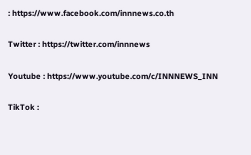: https://www.facebook.com/innnews.co.th

Twitter : https://twitter.com/innnews

Youtube : https://www.youtube.com/c/INNNEWS_INN

TikTok :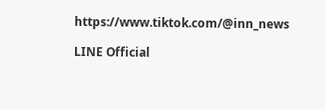https://www.tiktok.com/@inn_news

LINE Official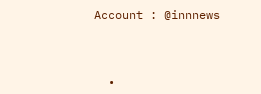Account : @innnews



  •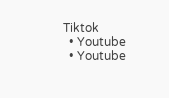Tiktok
  • Youtube
  • Youtube